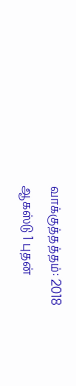வாக்குத்தத்தம்: 2018 ஆகஸ்டு 1 புதன்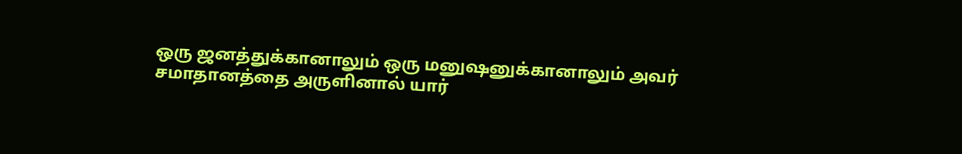ஒரு ஜனத்துக்கானாலும் ஒரு மனுஷனுக்கானாலும் அவர் சமாதானத்தை அருளினால் யார்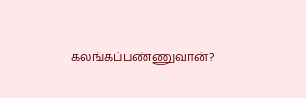கலங்கப்பண்ணுவான்?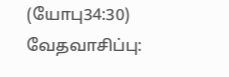(யோபு34:30)
வேதவாசிப்பு: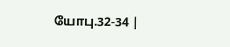யோபு.32-34 |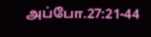அப்போ.27:21-44